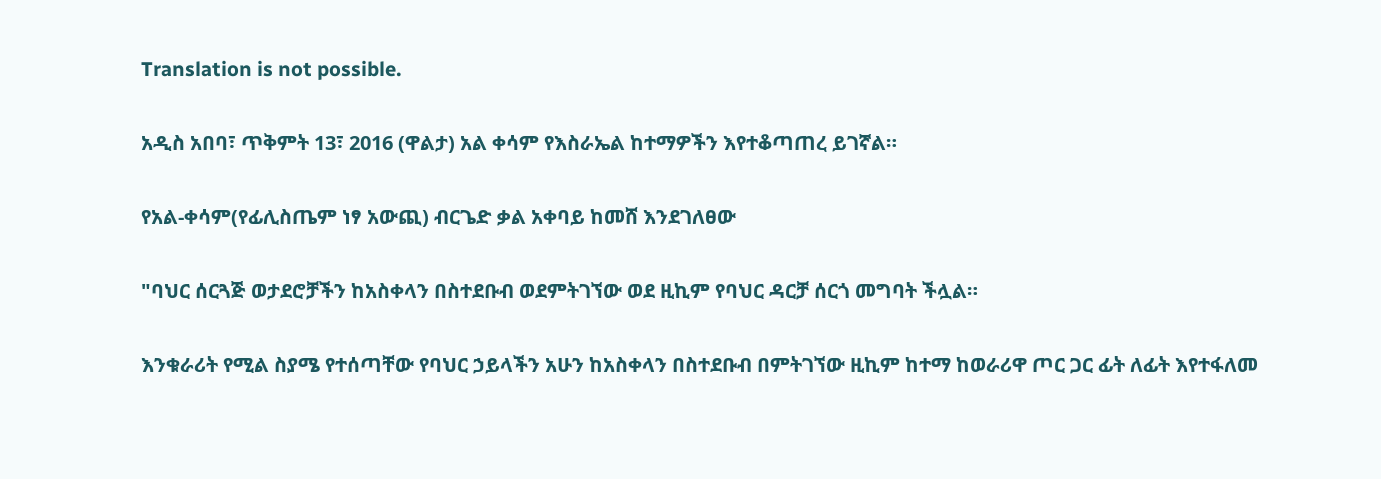Translation is not possible.

አዲስ አበባ፣ ጥቅምት 13፣ 2016 (ዋልታ) አል ቀሳም የእስራኤል ከተማዎችን እየተቆጣጠረ ይገኛል።

የአል-ቀሳም(የፊሊስጤም ነፃ አውጪ) ብርጌድ ቃል አቀባይ ከመሸ እንደገለፀው

"ባህር ሰርጓጅ ወታደሮቻችን ከአስቀላን በስተደቡብ ወደምትገኘው ወደ ዚኪም የባህር ዳርቻ ሰርጎ መግባት ችሏል።

እንቁራሪት የሚል ስያሜ የተሰጣቸው የባህር ኃይላችን አሁን ከአስቀላን በስተደቡብ በምትገኘው ዚኪም ከተማ ከወራሪዋ ጦር ጋር ፊት ለፊት እየተፋለመ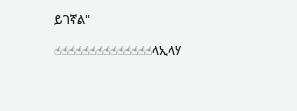ይገኛል"

☝☝☝☝☝☝☝☝☝☝☝☝☝☝ላኢላሃ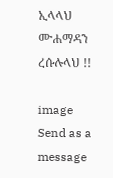ኢላላህ ሙሐማዳን ረሱሉላህ !!

image
Send as a message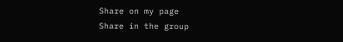Share on my page
Share in the group